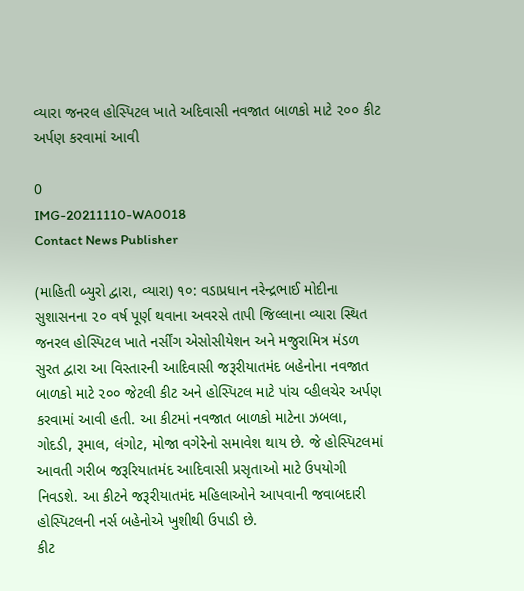વ્યારા જનરલ હોસ્પિટલ ખાતે અદિવાસી નવજાત બાળકો માટે ૨૦૦ કીટ અર્પણ કરવામાં આવી

0
IMG-20211110-WA0018
Contact News Publisher

(માહિતી બ્યુરો દ્વારા, વ્યારા) ૧૦: વડાપ્રધાન નરેન્દ્રભાઈ મોદીના સુશાસનના ૨૦ વર્ષ પૂર્ણ થવાના અવરસે તાપી જિલ્લાના વ્યારા સ્થિત જનરલ હોસ્પિટલ ખાતે નર્સીંગ એસોસીયેશન અને મજુરામિત્ર મંડળ સુરત દ્વારા આ વિસ્તારની આદિવાસી જરૂરીયાતમંદ બહેનોના નવજાત બાળકો માટે ૨૦૦ જેટલી કીટ અને હોસ્પિટલ માટે પાંચ વ્હીલચેર અર્પણ કરવામાં આવી હતી. આ કીટમાં નવજાત બાળકો માટેના ઝબલા, ગોદડી, રૂમાલ, લંગોટ, મોજા વગેરેનો સમાવેશ થાય છે. જે હોસ્પિટલમાં આવતી ગરીબ જરૂરિયાતમંદ આદિવાસી પ્રસૃતાઓ માટે ઉપયોગી નિવડશે. આ કીટને જરૂરીયાતમંદ મહિલાઓને આપવાની જવાબદારી હોસ્પિટલની નર્સ બહેનોએ ખુશીથી ઉપાડી છે.
કીટ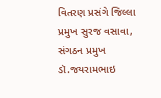વિતરણ પ્રસંગે જિલ્લા પ્રમુખ સુરજ વસાવા, સંગઠન પ્રમુખ ડૉ.જયરામભાઇ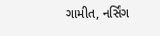ગામીત, નર્સિંગ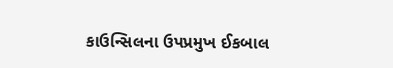કાઉન્સિલના ઉપપ્રમુખ ઈકબાલ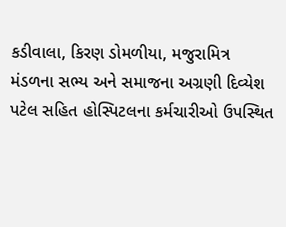કડીવાલા, કિરણ ડોમળીયા, મજુરામિત્ર મંડળના સભ્ય અને સમાજના અગ્રણી દિવ્યેશ પટેલ સહિત હોસ્પિટલના કર્મચારીઓ ઉપસ્થિત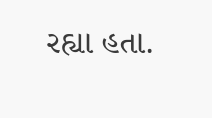રહ્યા હતા.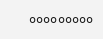૦૦૦૦૦૦૦૦૦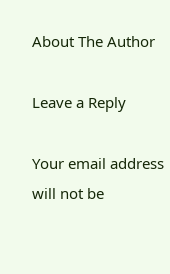About The Author

Leave a Reply

Your email address will not be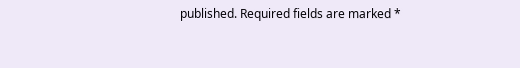published. Required fields are marked *